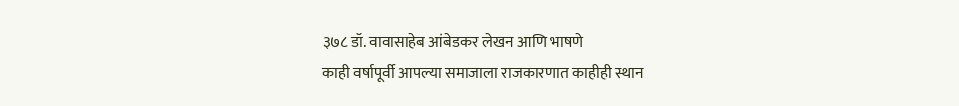३७८ डॉ. वावासाहेब आंबेडकर लेखन आणि भाषणे
काही वर्षापूर्वी आपल्या समाजाला राजकारणात काहीही स्थान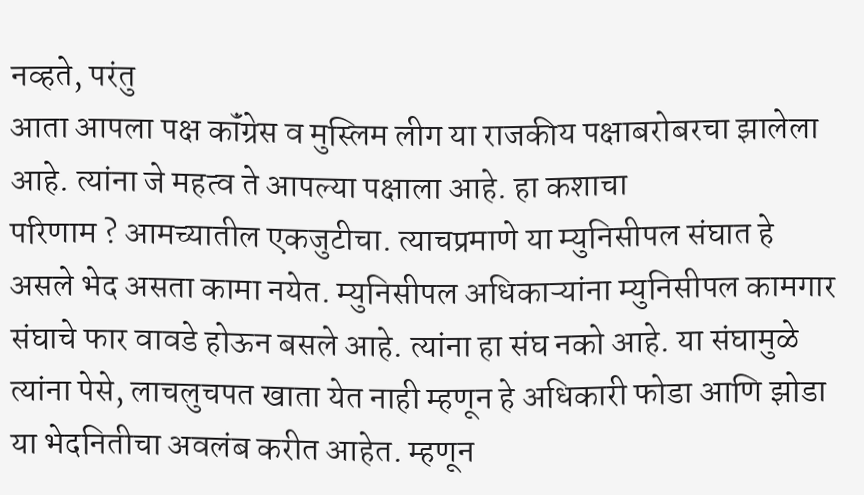नव्हते, परंतु
आता आपला पक्ष कॉंग्रेस व मुस्लिम लीग या राजकीय पक्षाबरोबरचा झालेला
आहे. त्यांना जे महत्व ते आपल्या पक्षाला आहे. हा कशाचा
परिणाम ? आमच्यातील एकजुटीचा. त्याचप्रमाणे या म्युनिसीपल संघात हे
असले भेद असता कामा नयेत. म्युनिसीपल अधिकाऱ्यांना म्युनिसीपल कामगार
संघाचे फार वावडे होऊन बसले आहे. त्यांना हा संघ नको आहे. या संघामुळे
त्यांना पेसे, लाचलुचपत खाता येत नाही म्हणून हे अधिकारी फोडा आणि झोडा
या भेदनितीचा अवलंब करीत आहेत. म्हणून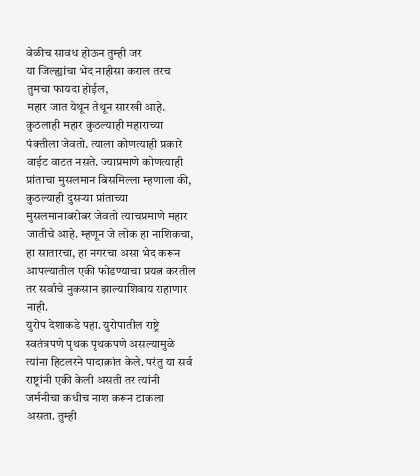वेळीच सावध होऊन तुम्ही जर
या जिल्ह्यांचा भेद नाहीसा कराल तरच तुमचा फायदा होईल,
महार जात येथून तेथून सारखी आहे. कुठलाही महार कुठल्याही महाराच्या पंक्तीला जेवतो. त्याला कोणत्याही प्रकारे वाईट वाटत नसते. ज्याप्रमाणे कोणत्याही प्रांताचा मुसलमान बिसमिल्ला म्हणाला की, कुठल्याही दुसऱ्या प्रांताच्या मुसलमानाबरोबर जेवतो त्याचप्रमाणे महार जातीचे आहे. म्हणून जे लोक हा नाशिकचा, हा सातारचा, हा नगरचा असा भेद करून आपल्यातील एकी फोडण्याचा प्रयत्न करतील तर सर्वाचे नुकसान झाल्याशिवाय राहाणार नाही.
युरोप देशाकडे पहा. युरोपातील राष्ट्रे स्वतंत्रपणे पृथक पृथकपणे असल्यामुळे त्यांना हिटलरने पादाक्रांत केले. परंतु या सर्व राष्ट्रांनी एकी केली असती तर त्यांनी जर्मनीचा कधीच नाश करून टाकला असता. तुम्ही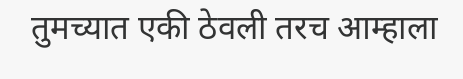तुमच्यात एकी ठेवली तरच आम्हाला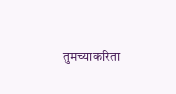तुमच्याकरिता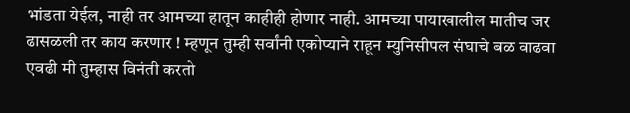भांडता येईल, नाही तर आमच्या हातून काहीही होणार नाही. आमच्या पायाखालील मातीच जर ढासळली तर काय करणार ! म्हणून तुम्ही सर्वांनी एकोप्याने राहून म्युनिसीपल संघाचे बळ वाढवा एवढी मी तुम्हास विनंती करतो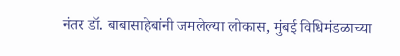नंतर डॉ. बाबासाहेबांनी जमलेल्या लोकास, मुंबई विधिमंडळाच्या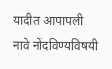यादीत आपापली नावे नोंदविण्यविषयी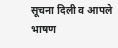सूचना दिली व आपले भाषण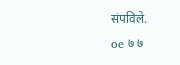संपविले.
oe ७ ७